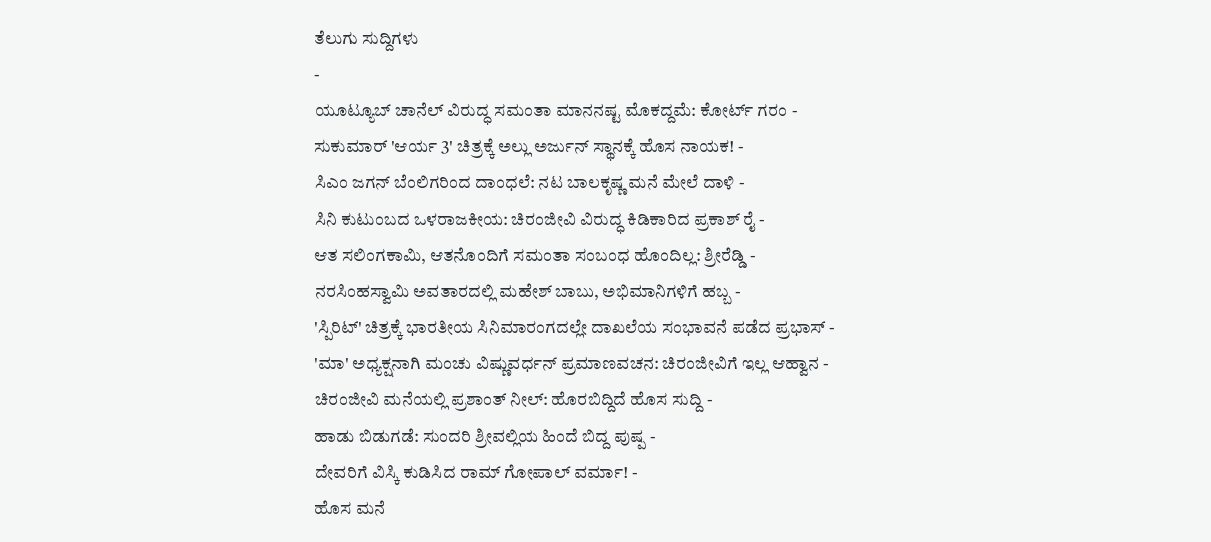ತೆಲುಗು ಸುದ್ದಿಗಳು
-
ಯೂಟ್ಯೂಬ್ ಚಾನೆಲ್ ವಿರುದ್ಧ ಸಮಂತಾ ಮಾನನಷ್ಟ ಮೊಕದ್ದಮೆ: ಕೋರ್ಟ್ ಗರಂ -
ಸುಕುಮಾರ್ 'ಆರ್ಯ 3' ಚಿತ್ರಕ್ಕೆ ಅಲ್ಲು ಅರ್ಜುನ್ ಸ್ಥಾನಕ್ಕೆ ಹೊಸ ನಾಯಕ! -
ಸಿಎಂ ಜಗನ್ ಬೆಂಲಿಗರಿಂದ ದಾಂಧಲೆ: ನಟ ಬಾಲಕೃಷ್ಣ ಮನೆ ಮೇಲೆ ದಾಳಿ -
ಸಿನಿ ಕುಟುಂಬದ ಒಳರಾಜಕೀಯ: ಚಿರಂಜೀವಿ ವಿರುದ್ಧ ಕಿಡಿಕಾರಿದ ಪ್ರಕಾಶ್ ರೈ -
ಆತ ಸಲಿಂಗಕಾಮಿ, ಆತನೊಂದಿಗೆ ಸಮಂತಾ ಸಂಬಂಧ ಹೊಂದಿಲ್ಲ: ಶ್ರೀರೆಡ್ಡಿ -
ನರಸಿಂಹಸ್ವಾಮಿ ಅವತಾರದಲ್ಲಿ ಮಹೇಶ್ ಬಾಬು, ಅಭಿಮಾನಿಗಳಿಗೆ ಹಬ್ಬ -
'ಸ್ಪಿರಿಟ್' ಚಿತ್ರಕ್ಕೆ ಭಾರತೀಯ ಸಿನಿಮಾರಂಗದಲ್ಲೇ ದಾಖಲೆಯ ಸಂಭಾವನೆ ಪಡೆದ ಪ್ರಭಾಸ್ -
'ಮಾ' ಅಧ್ಯಕ್ಷನಾಗಿ ಮಂಚು ವಿಷ್ಣುವರ್ಧನ್ ಪ್ರಮಾಣವಚನ: ಚಿರಂಜೀವಿಗೆ ಇಲ್ಲ ಆಹ್ವಾನ -
ಚಿರಂಜೀವಿ ಮನೆಯಲ್ಲಿ ಪ್ರಶಾಂತ್ ನೀಲ್: ಹೊರಬಿದ್ದಿದೆ ಹೊಸ ಸುದ್ದಿ -
ಹಾಡು ಬಿಡುಗಡೆ: ಸುಂದರಿ ಶ್ರೀವಲ್ಲಿಯ ಹಿಂದೆ ಬಿದ್ದ ಪುಷ್ಪ -
ದೇವರಿಗೆ ವಿಸ್ಕಿ ಕುಡಿಸಿದ ರಾಮ್ ಗೋಪಾಲ್ ವರ್ಮಾ! -
ಹೊಸ ಮನೆ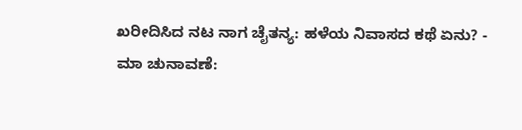ಖರೀದಿಸಿದ ನಟ ನಾಗ ಚೈತನ್ಯ: ಹಳೆಯ ನಿವಾಸದ ಕಥೆ ಏನು? -
ಮಾ ಚುನಾವಣೆ: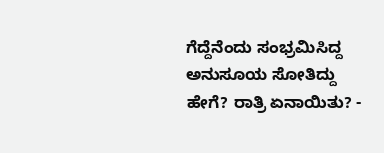ಗೆದ್ದೆನೆಂದು ಸಂಭ್ರಮಿಸಿದ್ದ ಅನುಸೂಯ ಸೋತಿದ್ದು ಹೇಗೆ? ರಾತ್ರಿ ಏನಾಯಿತು? -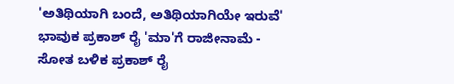'ಅತಿಥಿಯಾಗಿ ಬಂದೆ, ಅತಿಥಿಯಾಗಿಯೇ ಇರುವೆ' ಭಾವುಕ ಪ್ರಕಾಶ್ ರೈ 'ಮಾ'ಗೆ ರಾಜೀನಾಮೆ -
ಸೋತ ಬಳಿಕ ಪ್ರಕಾಶ್ ರೈ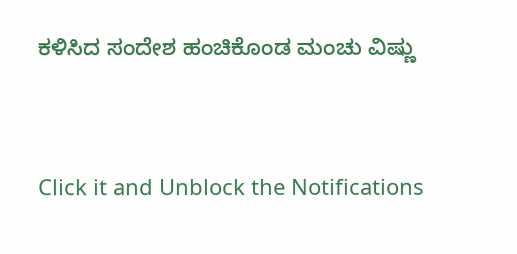ಕಳಿಸಿದ ಸಂದೇಶ ಹಂಚಿಕೊಂಡ ಮಂಚು ವಿಷ್ಣು


Click it and Unblock the Notifications